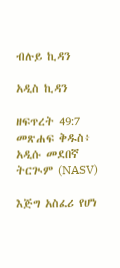ብሉይ ኪዳን

አዲስ ኪዳን

ዘፍጥረት 49:7 መጽሐፍ ቅዱስ፥ አዲሱ መደበኛ ትርጒም (NASV)

እጅግ አስፈሪ የሆነ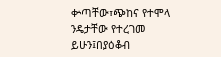ቍጣቸው፣ጭከና የተሞላ ንዴታቸው የተረገመ ይሁን፤በያዕቆብ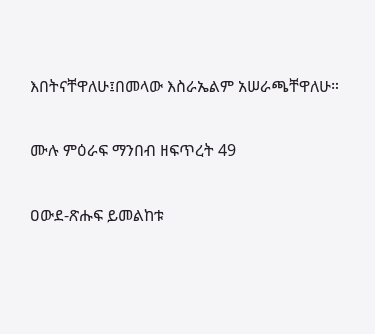እበትናቸዋለሁ፤በመላው እስራኤልም አሠራጫቸዋለሁ።

ሙሉ ምዕራፍ ማንበብ ዘፍጥረት 49

ዐውደ-ጽሑፍ ይመልከቱ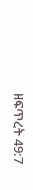ዘፍጥረት 49:7